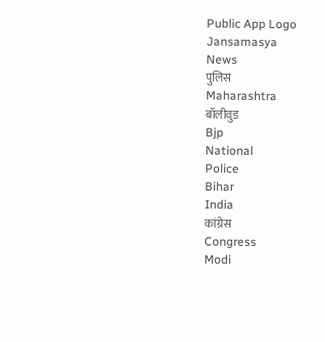Public App Logo
Jansamasya
News
पुलिस
Maharashtra
बॉलीवुड
Bjp
National
Police
Bihar
India
कांग्रेस
Congress
Modi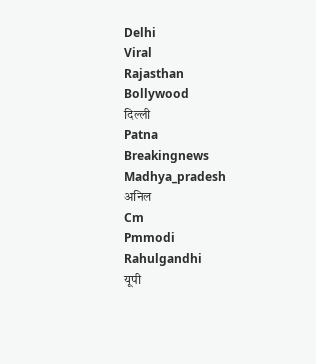Delhi
Viral
Rajasthan
Bollywood
दिल्ली
Patna
Breakingnews
Madhya_pradesh
अनिल
Cm
Pmmodi
Rahulgandhi
यूपी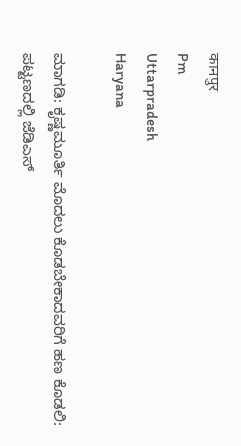कानपुर
Pm
Uttarpradesh
Haryana

ಮಾಗಡಿ: ಕೃಷ್ಣಮೂರ್ತಿ ಮೊದಲು ಕೊಡಬೇಕಾದವರಿಗೆ ಹಣ ಕೊಡಲಿ: ಪಟ್ಟಣದಲ್ಲಿ ಜೆಡಿಎಸ್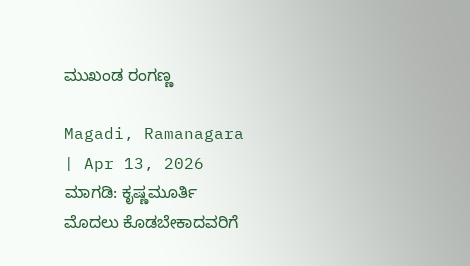ಮುಖಂಡ ರಂಗಣ್ಣ

Magadi, Ramanagara | Apr 13, 2026
ಮಾಗಡಿ: ಕೃಷ್ಣಮೂರ್ತಿ ಮೊದಲು ಕೊಡಬೇಕಾದವರಿಗೆ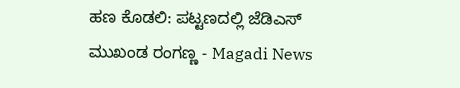ಹಣ ಕೊಡಲಿ: ಪಟ್ಟಣದಲ್ಲಿ ಜೆಡಿಎಸ್ ಮುಖಂಡ ರಂಗಣ್ಣ - Magadi News